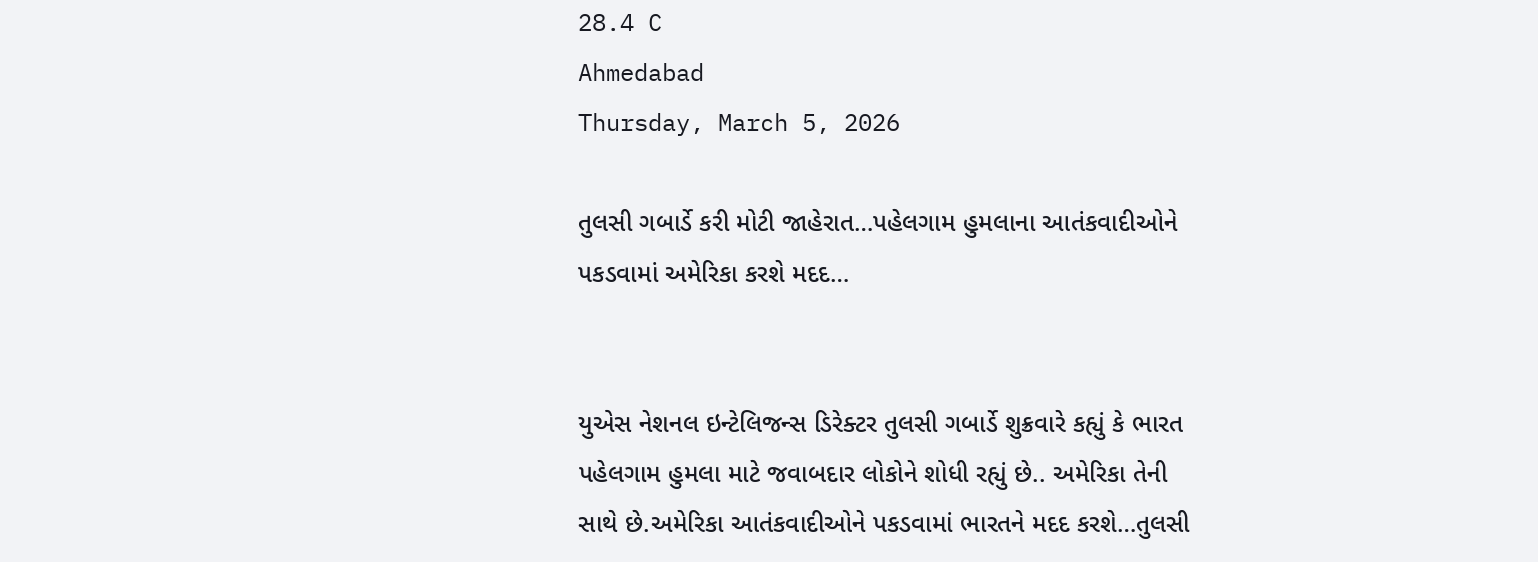28.4 C
Ahmedabad
Thursday, March 5, 2026

તુલસી ગબાર્ડે કરી મોટી જાહેરાત…પહેલગામ હુમલાના આતંકવાદીઓને પકડવામાં અમેરિકા કરશે મદદ…


યુએસ નેશનલ ઇન્ટેલિજન્સ ડિરેક્ટર તુલસી ગબાર્ડે શુક્રવારે કહ્યું કે ભારત પહેલગામ હુમલા માટે જવાબદાર લોકોને શોધી રહ્યું છે.. અમેરિકા તેની સાથે છે.અમેરિકા આતંકવાદીઓને પકડવામાં ભારતને મદદ કરશે…તુલસી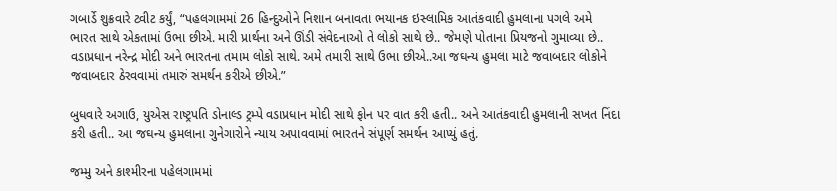ગબાર્ડે શુક્રવારે ટ્વીટ કર્યું, “પહલગામમાં 26 હિન્દુઓને નિશાન બનાવતા ભયાનક ઇસ્લામિક આતંકવાદી હુમલાના પગલે અમે ભારત સાથે એકતામાં ઉભા છીએ. મારી પ્રાર્થના અને ઊંડી સંવેદનાઓ તે લોકો સાથે છે.. જેમણે પોતાના પ્રિયજનો ગુમાવ્યા છે.. વડાપ્રધાન નરેન્દ્ર મોદી અને ભારતના તમામ લોકો સાથે. અમે તમારી સાથે ઉભા છીએ..આ જઘન્ય હુમલા માટે જવાબદાર લોકોને જવાબદાર ઠેરવવામાં તમારું સમર્થન કરીએ છીએ.”

બુધવારે અગાઉ, યુએસ રાષ્ટ્રપતિ ડોનાલ્ડ ટ્રમ્પે વડાપ્રધાન મોદી સાથે ફોન પર વાત કરી હતી.. અને આતંકવાદી હુમલાની સખત નિંદા કરી હતી.. આ જઘન્ય હુમલાના ગુનેગારોને ન્યાય અપાવવામાં ભારતને સંપૂર્ણ સમર્થન આપ્યું હતું.

જમ્મુ અને કાશ્મીરના પહેલગામમાં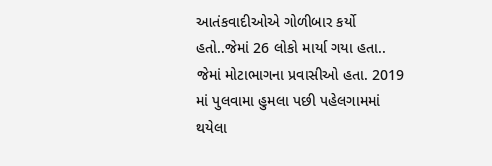આતંકવાદીઓએ ગોળીબાર કર્યો હતો..જેમાં 26 લોકો માર્યા ગયા હતા.. જેમાં મોટાભાગના પ્રવાસીઓ હતા. 2019 માં પુલવામા હુમલા પછી પહેલગામમાં થયેલા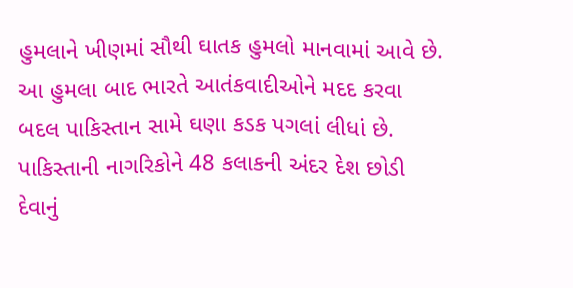હુમલાને ખીણમાં સૌથી ઘાતક હુમલો માનવામાં આવે છે. આ હુમલા બાદ ભારતે આતંકવાદીઓને મદદ કરવા બદલ પાકિસ્તાન સામે ઘણા કડક પગલાં લીધાં છે. પાકિસ્તાની નાગરિકોને 48 કલાકની અંદર દેશ છોડી દેવાનું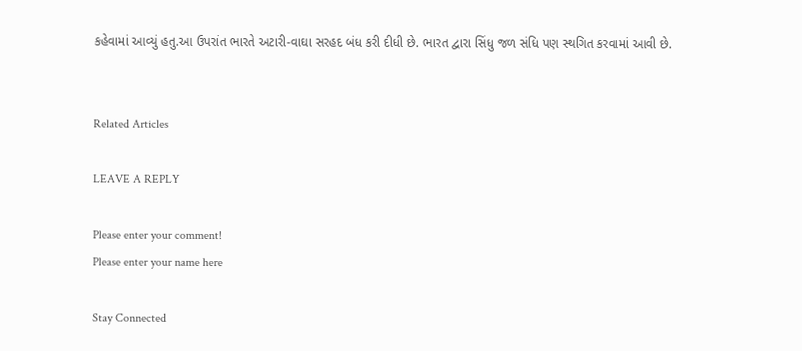કહેવામાં આવ્યું હતુ.આ ઉપરાંત ભારતે અટારી-વાઘા સરહદ બંધ કરી દીધી છે. ભારત દ્વારા સિંધુ જળ સંધિ પણ સ્થગિત કરવામાં આવી છે.


Related Articles

LEAVE A REPLY

Please enter your comment!
Please enter your name here

Stay Connected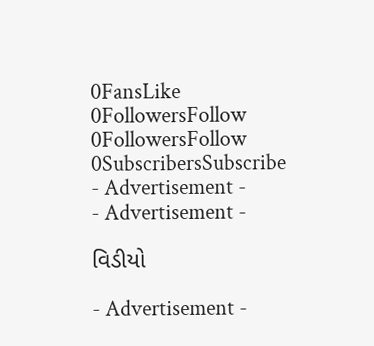0FansLike
0FollowersFollow
0FollowersFollow
0SubscribersSubscribe
- Advertisement -
- Advertisement -

વિડીયો

- Advertisement -